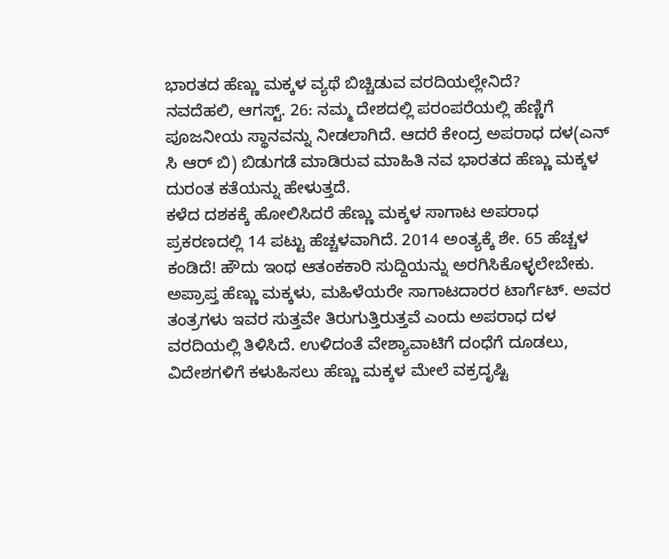ಭಾರತದ ಹೆಣ್ಣು ಮಕ್ಕಳ ವ್ಯಥೆ ಬಿಚ್ಚಿಡುವ ವರದಿಯಲ್ಲೇನಿದೆ?
ನವದೆಹಲಿ, ಆಗಸ್ಟ್. 26: ನಮ್ಮ ದೇಶದಲ್ಲಿ ಪರಂಪರೆಯಲ್ಲಿ ಹೆಣ್ಣಿಗೆ ಪೂಜನೀಯ ಸ್ಥಾನವನ್ನು ನೀಡಲಾಗಿದೆ. ಆದರೆ ಕೇಂದ್ರ ಅಪರಾಧ ದಳ(ಎನ್ ಸಿ ಆರ್ ಬಿ) ಬಿಡುಗಡೆ ಮಾಡಿರುವ ಮಾಹಿತಿ ನವ ಭಾರತದ ಹೆಣ್ಣು ಮಕ್ಕಳ ದುರಂತ ಕತೆಯನ್ನು ಹೇಳುತ್ತದೆ.
ಕಳೆದ ದಶಕಕ್ಕೆ ಹೋಲಿಸಿದರೆ ಹೆಣ್ಣು ಮಕ್ಕಳ ಸಾಗಾಟ ಅಪರಾಧ ಪ್ರಕರಣದಲ್ಲಿ 14 ಪಟ್ಟು ಹೆಚ್ಚಳವಾಗಿದೆ. 2014 ಅಂತ್ಯಕ್ಕೆ ಶೇ. 65 ಹೆಚ್ಚಳ ಕಂಡಿದೆ! ಹೌದು ಇಂಥ ಆತಂಕಕಾರಿ ಸುದ್ದಿಯನ್ನು ಅರಗಿಸಿಕೊಳ್ಳಲೇಬೇಕು.
ಅಪ್ರಾಪ್ತ ಹೆಣ್ಣು ಮಕ್ಕಳು, ಮಹಿಳೆಯರೇ ಸಾಗಾಟದಾರರ ಟಾರ್ಗೆಟ್. ಅವರ ತಂತ್ರಗಳು ಇವರ ಸುತ್ತವೇ ತಿರುಗುತ್ತಿರುತ್ತವೆ ಎಂದು ಅಪರಾಧ ದಳ ವರದಿಯಲ್ಲಿ ತಿಳಿಸಿದೆ. ಉಳಿದಂತೆ ವೇಶ್ಯಾವಾಟಿಗೆ ದಂಧೆಗೆ ದೂಡಲು, ವಿದೇಶಗಳಿಗೆ ಕಳುಹಿಸಲು ಹೆಣ್ಣು ಮಕ್ಕಳ ಮೇಲೆ ವಕ್ರದೃಷ್ಟಿ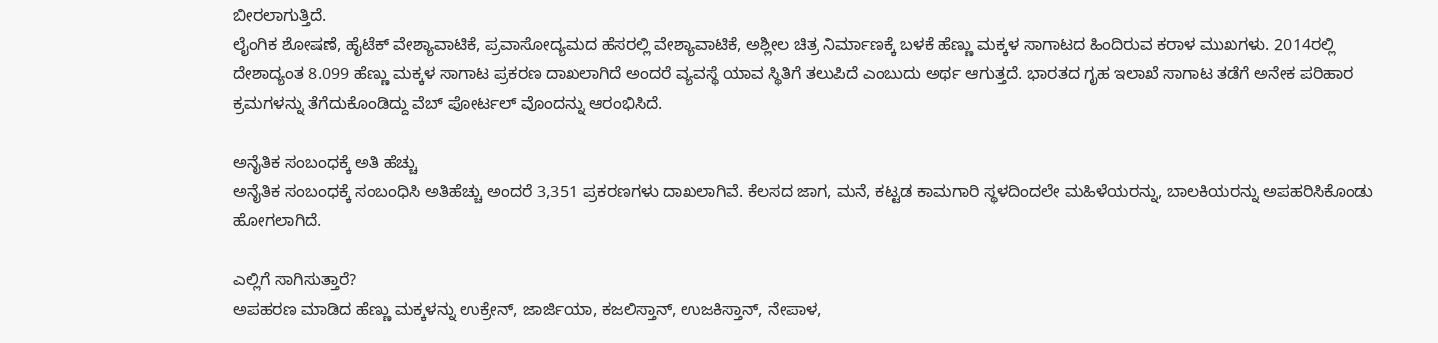ಬೀರಲಾಗುತ್ತಿದೆ.
ಲೈಂಗಿಕ ಶೋಷಣೆ, ಹೈಟೆಕ್ ವೇಶ್ಯಾವಾಟಿಕೆ, ಪ್ರವಾಸೋದ್ಯಮದ ಹೆಸರಲ್ಲಿ ವೇಶ್ಯಾವಾಟಿಕೆ, ಅಶ್ಲೀಲ ಚಿತ್ರ ನಿರ್ಮಾಣಕ್ಕೆ ಬಳಕೆ ಹೆಣ್ಣು ಮಕ್ಕಳ ಸಾಗಾಟದ ಹಿಂದಿರುವ ಕರಾಳ ಮುಖಗಳು. 2014ರಲ್ಲಿ ದೇಶಾದ್ಯಂತ 8.099 ಹೆಣ್ಣು ಮಕ್ಕಳ ಸಾಗಾಟ ಪ್ರಕರಣ ದಾಖಲಾಗಿದೆ ಅಂದರೆ ವ್ಯವಸ್ಥೆ ಯಾವ ಸ್ಥಿತಿಗೆ ತಲುಪಿದೆ ಎಂಬುದು ಅರ್ಥ ಆಗುತ್ತದೆ. ಭಾರತದ ಗೃಹ ಇಲಾಖೆ ಸಾಗಾಟ ತಡೆಗೆ ಅನೇಕ ಪರಿಹಾರ ಕ್ರಮಗಳನ್ನು ತೆಗೆದುಕೊಂಡಿದ್ದು ವೆಬ್ ಪೋರ್ಟಲ್ ವೊಂದನ್ನು ಆರಂಭಿಸಿದೆ.

ಅನೈತಿಕ ಸಂಬಂಧಕ್ಕೆ ಅತಿ ಹೆಚ್ಚು
ಅನೈತಿಕ ಸಂಬಂಧಕ್ಕೆ ಸಂಬಂಧಿಸಿ ಅತಿಹೆಚ್ಚು ಅಂದರೆ 3,351 ಪ್ರಕರಣಗಳು ದಾಖಲಾಗಿವೆ. ಕೆಲಸದ ಜಾಗ, ಮನೆ, ಕಟ್ಟಡ ಕಾಮಗಾರಿ ಸ್ಥಳದಿಂದಲೇ ಮಹಿಳೆಯರನ್ನು, ಬಾಲಕಿಯರನ್ನು ಅಪಹರಿಸಿಕೊಂಡು ಹೋಗಲಾಗಿದೆ.

ಎಲ್ಲಿಗೆ ಸಾಗಿಸುತ್ತಾರೆ?
ಅಪಹರಣ ಮಾಡಿದ ಹೆಣ್ಣು ಮಕ್ಕಳನ್ನು ಉಕ್ರೇನ್, ಜಾರ್ಜಿಯಾ, ಕಜಲಿಸ್ತಾನ್, ಉಜಕಿಸ್ತಾನ್, ನೇಪಾಳ,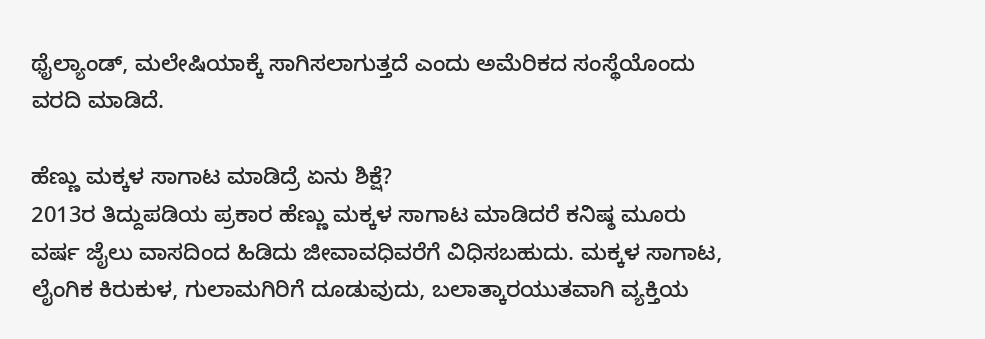ಥೈಲ್ಯಾಂಡ್, ಮಲೇಷಿಯಾಕ್ಕೆ ಸಾಗಿಸಲಾಗುತ್ತದೆ ಎಂದು ಅಮೆರಿಕದ ಸಂಸ್ಥೆಯೊಂದು ವರದಿ ಮಾಡಿದೆ.

ಹೆಣ್ಣು ಮಕ್ಕಳ ಸಾಗಾಟ ಮಾಡಿದ್ರೆ ಏನು ಶಿಕ್ಷೆ?
2013ರ ತಿದ್ದುಪಡಿಯ ಪ್ರಕಾರ ಹೆಣ್ಣು ಮಕ್ಕಳ ಸಾಗಾಟ ಮಾಡಿದರೆ ಕನಿಷ್ಠ ಮೂರು ವರ್ಷ ಜೈಲು ವಾಸದಿಂದ ಹಿಡಿದು ಜೀವಾವಧಿವರೆಗೆ ವಿಧಿಸಬಹುದು. ಮಕ್ಕಳ ಸಾಗಾಟ, ಲೈಂಗಿಕ ಕಿರುಕುಳ, ಗುಲಾಮಗಿರಿಗೆ ದೂಡುವುದು, ಬಲಾತ್ಕಾರಯುತವಾಗಿ ವ್ಯಕ್ತಿಯ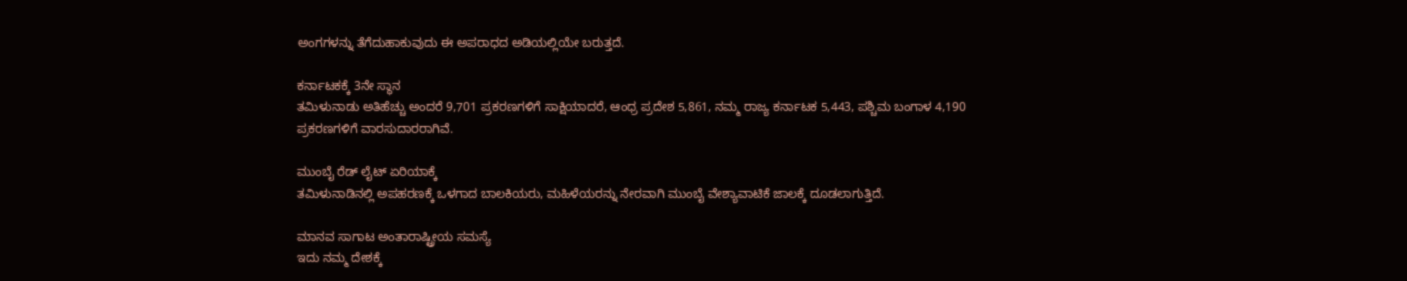ಅಂಗಗಳನ್ನು ತೆಗೆದುಹಾಕುವುದು ಈ ಅಪರಾಧದ ಅಡಿಯಲ್ಲಿಯೇ ಬರುತ್ತದೆ.

ಕರ್ನಾಟಕಕ್ಕೆ 3ನೇ ಸ್ಥಾನ
ತಮಿಳುನಾಡು ಅತಿಹೆಚ್ಚು ಅಂದರೆ 9,701 ಪ್ರಕರಣಗಳಿಗೆ ಸಾಕ್ಷಿಯಾದರೆ, ಆಂಧ್ರ ಪ್ರದೇಶ 5,861, ನಮ್ಮ ರಾಜ್ಯ ಕರ್ನಾಟಕ 5,443, ಪಶ್ಚಿಮ ಬಂಗಾಳ 4,190 ಪ್ರಕರಣಗಳಿಗೆ ವಾರಸುದಾರರಾಗಿವೆ.

ಮುಂಬೈ ರೆಡ್ ಲೈಟ್ ಏರಿಯಾಕ್ಕೆ
ತಮಿಳುನಾಡಿನಲ್ಲಿ ಅಪಹರಣಕ್ಕೆ ಒಳಗಾದ ಬಾಲಕಿಯರು, ಮಹಿಳೆಯರನ್ನು ನೇರವಾಗಿ ಮುಂಬೈ ವೇಶ್ಯಾವಾಟಿಕೆ ಜಾಲಕ್ಕೆ ದೂಡಲಾಗುತ್ತಿದೆ.

ಮಾನವ ಸಾಗಾಟ ಅಂತಾರಾಷ್ಟ್ರೀಯ ಸಮಸ್ಯೆ
ಇದು ನಮ್ಮ ದೇಶಕ್ಕೆ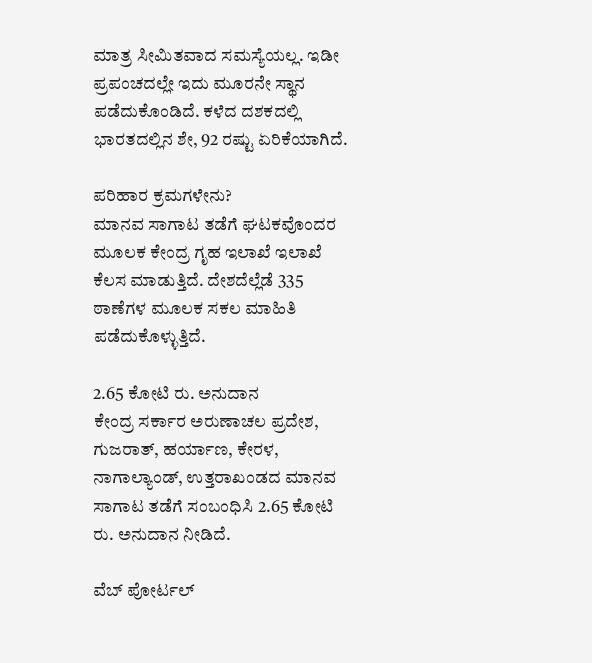ಮಾತ್ರ ಸೀಮಿತವಾದ ಸಮಸ್ಯೆಯಲ್ಲ. ಇಡೀ ಪ್ರಪಂಚದಲ್ಲೇ ಇದು ಮೂರನೇ ಸ್ಥಾನ ಪಡೆದುಕೊಂಡಿದೆ. ಕಳೆದ ದಶಕದಲ್ಲಿ ಭಾರತದಲ್ಲಿನ ಶೇ, 92 ರಷ್ಟು ಏರಿಕೆಯಾಗಿದೆ.

ಪರಿಹಾರ ಕ್ರಮಗಳೇನು?
ಮಾನವ ಸಾಗಾಟ ತಡೆಗೆ ಘಟಕವೊಂದರ ಮೂಲಕ ಕೇಂದ್ರ ಗೃಹ ಇಲಾಖೆ ಇಲಾಖೆ ಕೆಲಸ ಮಾಡುತ್ತಿದೆ. ದೇಶದೆಲ್ಲೆಡೆ 335 ಠಾಣೆಗಳ ಮೂಲಕ ಸಕಲ ಮಾಹಿತಿ ಪಡೆದುಕೊಳ್ಳುತ್ತಿದೆ.

2.65 ಕೋಟಿ ರು. ಅನುದಾನ
ಕೇಂದ್ರ ಸರ್ಕಾರ ಅರುಣಾಚಲ ಪ್ರದೇಶ, ಗುಜರಾತ್, ಹರ್ಯಾಣ, ಕೇರಳ, ನಾಗಾಲ್ಯಾಂಡ್, ಉತ್ತರಾಖಂಡದ ಮಾನವ ಸಾಗಾಟ ತಡೆಗೆ ಸಂಬಂಧಿಸಿ 2.65 ಕೋಟಿ ರು. ಅನುದಾನ ನೀಡಿದೆ.

ವೆಬ್ ಪೋರ್ಟಲ್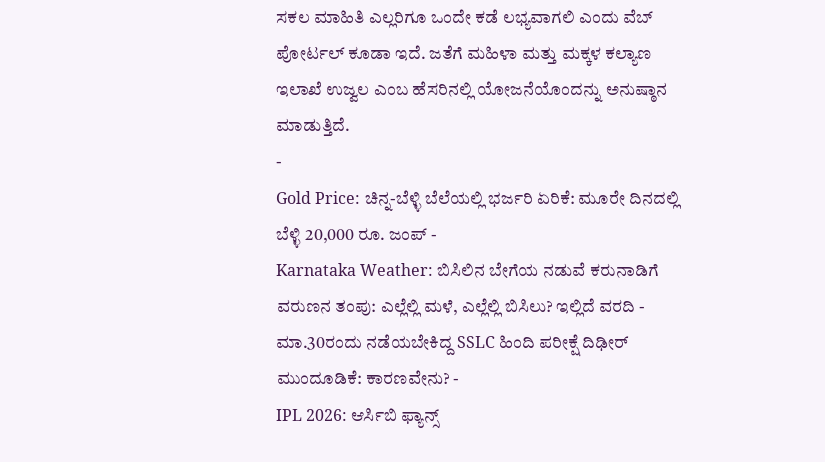ಸಕಲ ಮಾಹಿತಿ ಎಲ್ಲರಿಗೂ ಒಂದೇ ಕಡೆ ಲಭ್ಯವಾಗಲಿ ಎಂದು ವೆಬ್ ಪೋರ್ಟಲ್ ಕೂಡಾ ಇದೆ. ಜತೆಗೆ ಮಹಿಳಾ ಮತ್ತು ಮಕ್ಕಳ ಕಲ್ಯಾಣ ಇಲಾಖೆ ಉಜ್ವಲ ಎಂಬ ಹೆಸರಿನಲ್ಲಿ ಯೋಜನೆಯೊಂದನ್ನು ಅನುಷ್ಠಾನ ಮಾಡುತ್ತಿದೆ.
-
Gold Price: ಚಿನ್ನ-ಬೆಳ್ಳಿ ಬೆಲೆಯಲ್ಲಿ ಭರ್ಜರಿ ಏರಿಕೆ: ಮೂರೇ ದಿನದಲ್ಲಿ ಬೆಳ್ಳಿ 20,000 ರೂ. ಜಂಪ್ -
Karnataka Weather: ಬಿಸಿಲಿನ ಬೇಗೆಯ ನಡುವೆ ಕರುನಾಡಿಗೆ ವರುಣನ ತಂಪು: ಎಲ್ಲೆಲ್ಲಿ ಮಳೆ, ಎಲ್ಲೆಲ್ಲಿ ಬಿಸಿಲು? ಇಲ್ಲಿದೆ ವರದಿ -
ಮಾ.30ರಂದು ನಡೆಯಬೇಕಿದ್ದ SSLC ಹಿಂದಿ ಪರೀಕ್ಷೆ ದಿಢೀರ್ ಮುಂದೂಡಿಕೆ: ಕಾರಣವೇನು? -
IPL 2026: ಆರ್ಸಿಬಿ ಫ್ಯಾನ್ಸ್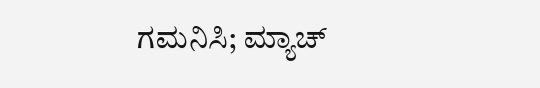ಗಮನಿಸಿ; ಮ್ಯಾಚ್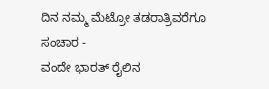ದಿನ ನಮ್ಮ ಮೆಟ್ರೋ ತಡರಾತ್ರಿವರೆಗೂ ಸಂಚಾರ -
ವಂದೇ ಭಾರತ್ ರೈಲಿನ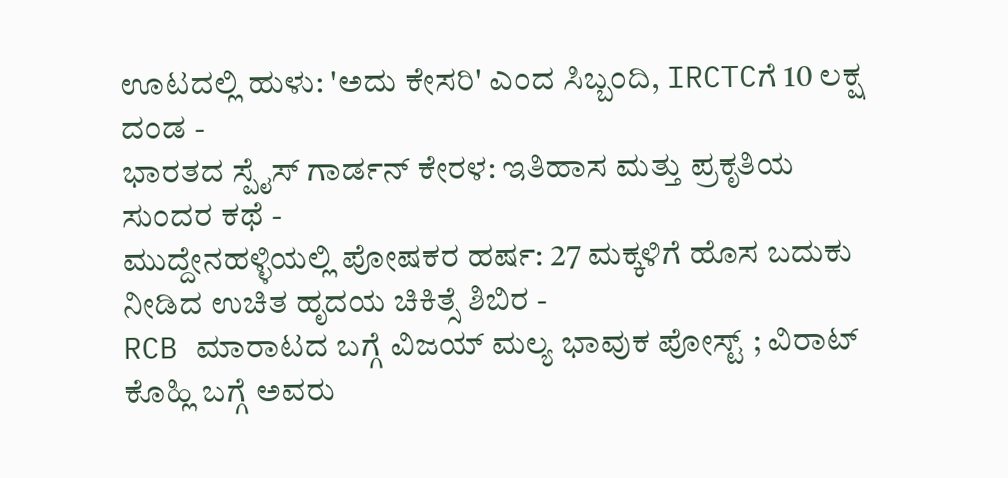ಊಟದಲ್ಲಿ ಹುಳು: 'ಅದು ಕೇಸರಿ' ಎಂದ ಸಿಬ್ಬಂದಿ, IRCTCಗೆ 10 ಲಕ್ಷ ದಂಡ -
ಭಾರತದ ಸ್ಪೈಸ್ ಗಾರ್ಡನ್ ಕೇರಳ: ಇತಿಹಾಸ ಮತ್ತು ಪ್ರಕೃತಿಯ ಸುಂದರ ಕಥೆ -
ಮುದ್ದೇನಹಳ್ಳಿಯಲ್ಲಿ ಪೋಷಕರ ಹರ್ಷ: 27 ಮಕ್ಕಳಿಗೆ ಹೊಸ ಬದುಕು ನೀಡಿದ ಉಚಿತ ಹೃದಯ ಚಿಕಿತ್ಸೆ ಶಿಬಿರ -
RCB ಮಾರಾಟದ ಬಗ್ಗೆ ವಿಜಯ್ ಮಲ್ಯ ಭಾವುಕ ಪೋಸ್ಟ್ ; ವಿರಾಟ್ ಕೊಹ್ಲಿ ಬಗ್ಗೆ ಅವರು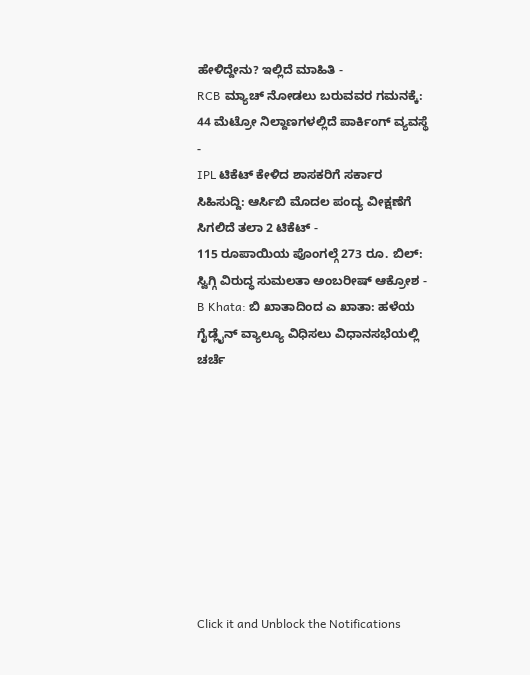ಹೇಳಿದ್ದೇನು? ಇಲ್ಲಿದೆ ಮಾಹಿತಿ -
RCB ಮ್ಯಾಚ್ ನೋಡಲು ಬರುವವರ ಗಮನಕ್ಕೆ: 44 ಮೆಟ್ರೋ ನಿಲ್ದಾಣಗಳಲ್ಲಿದೆ ಪಾರ್ಕಿಂಗ್ ವ್ಯವಸ್ಥೆ -
IPL ಟಿಕೆಟ್ ಕೇಳಿದ ಶಾಸಕರಿಗೆ ಸರ್ಕಾರ ಸಿಹಿಸುದ್ದಿ: ಆರ್ಸಿಬಿ ಮೊದಲ ಪಂದ್ಯ ವೀಕ್ಷಣೆಗೆ ಸಿಗಲಿದೆ ತಲಾ 2 ಟಿಕೆಟ್ -
115 ರೂಪಾಯಿಯ ಪೊಂಗಲ್ಗೆ 273 ರೂ. ಬಿಲ್: ಸ್ವಿಗ್ಗಿ ವಿರುದ್ಧ ಸುಮಲತಾ ಅಂಬರೀಷ್ ಆಕ್ರೋಶ -
B Khata: ಬಿ ಖಾತಾದಿಂದ ಎ ಖಾತಾ: ಹಳೆಯ ಗೈಡ್ಲೈನ್ ವ್ಯಾಲ್ಯೂ ವಿಧಿಸಲು ವಿಧಾನಸಭೆಯಲ್ಲಿ ಚರ್ಚೆ









Click it and Unblock the Notifications